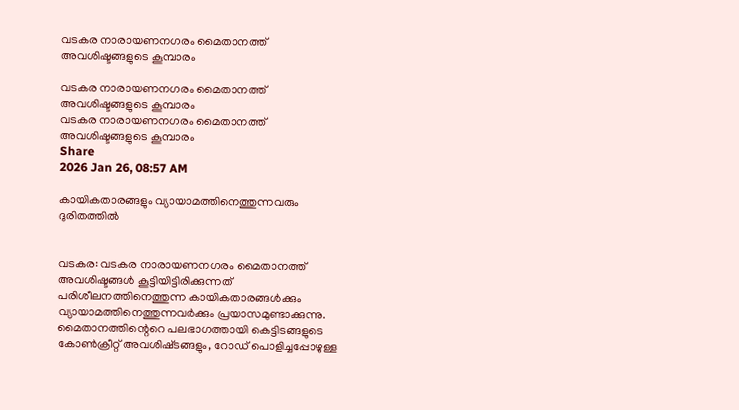വടകര നാരായണനഗരം മൈതാനത്ത് അവശിഷ്ടങ്ങളുടെ കൂമ്പാരം

വടകര നാരായണനഗരം മൈതാനത്ത് അവശിഷ്ടങ്ങളുടെ കൂമ്പാരം
വടകര നാരായണനഗരം മൈതാനത്ത് അവശിഷ്ടങ്ങളുടെ കൂമ്പാരം
Share
2026 Jan 26, 08:57 AM

കായികതാരങ്ങളും വ്യായാമത്തിനെത്തുന്നവരും ദുരിതത്തിൽ


വടകര: വടകര നാരായണനഗരം മൈതാനത്ത് അവശിഷ്ടങ്ങൾ കൂട്ടിയിട്ടിരിക്കുന്നത് പരിശീലനത്തിനെത്തുന്ന കായികതാരങ്ങൾക്കും വ്യായാമത്തിനെത്തുന്നവർക്കും പ്രയാസമുണ്ടാക്കുന്നു. മൈതാനത്തിന്റെറെ പലഭാഗത്തായി കെട്ടിടങ്ങളുടെ കോൺക്രീറ്റ് അവശിഷ്‌ടങ്ങളും, റോഡ് പൊളിച്ചപ്പോഴുള്ള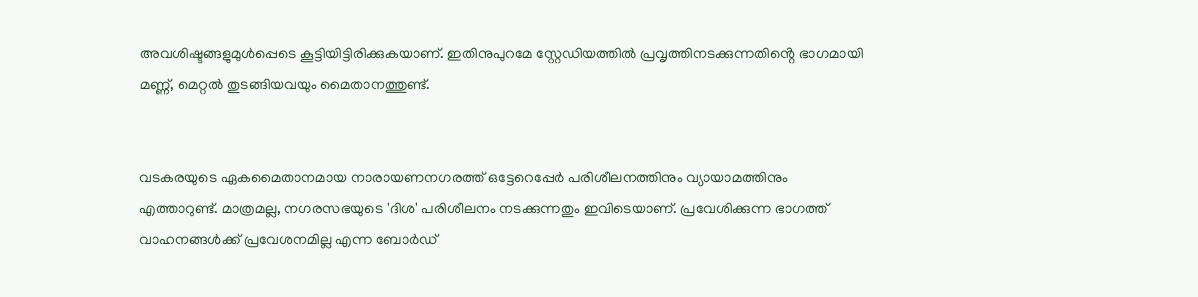അവശിഷ്ടങ്ങളുമുൾപ്പെടെ കൂട്ടിയിട്ടിരിക്കുകയാണ്. ഇതിനുപുറമേ സ്റ്റേഡിയത്തിൽ പ്രവൃത്തിനടക്കുന്നതിൻ്റെ ഭാഗമായി മണ്ണ്, മെറ്റൽ തുടങ്ങിയവയും മൈതാനത്തുണ്ട്.


വടകരയുടെ ഏകമൈതാനമായ നാരായണനഗരത്ത് ഒട്ടേറെപ്പേർ പരിശീലനത്തിനും വ്യായാമത്തിനും എത്താറുണ്ട്. മാത്രമല്ല, നഗരസഭയുടെ 'ദിശ' പരിശീലനം നടക്കുന്നതും ഇവിടെയാണ്. പ്രവേശിക്കുന്ന ഭാഗത്ത് വാഹനങ്ങൾക്ക് പ്രവേശനമില്ല എന്ന ബോർഡ്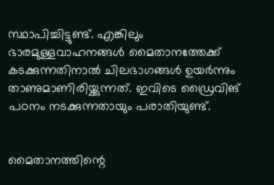സ്ഥാപിച്ചിട്ടുണ്ട്. എങ്കിലും ഭാരമുള്ളവാഹനങ്ങൾ മൈതാനത്തേക്ക് കടക്കുന്നതിനാൽ ചിലഭാഗങ്ങൾ ഉയർന്നും താണുമാണിരിയ്ക്കുന്നത്. ഇവിടെ ഡ്രൈവിങ് പഠനം നടക്കുന്നതായും പരാതിയുണ്ട്.


മൈതാനത്തിന്റെ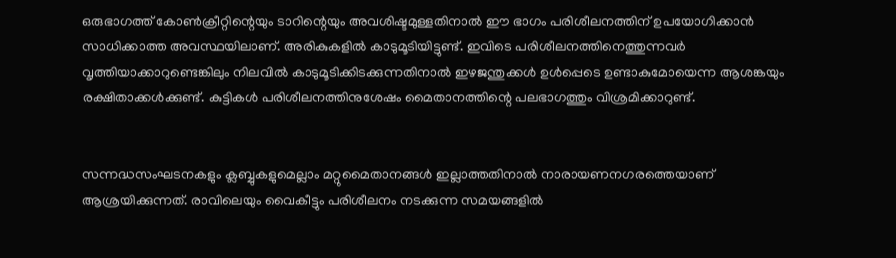ഒരുഭാഗത്ത് കോൺക്രീറ്റിന്റെയും ടാറിന്റെയും അവശിഷ്ടമുള്ളതിനാൽ ഈ ഭാഗം പരിശീലനത്തിന് ഉപയോഗിക്കാൻ സാധിക്കാത്ത അവസ്ഥയിലാണ്. അരികുകളിൽ കാടുമൂടിയിട്ടുണ്ട്. ഇവിടെ പരിശീലനത്തിനെത്തുന്നവർ വൃത്തിയാക്കാറുണ്ടെങ്കിലും നിലവിൽ കാടുമൂടിക്കിടക്കുന്നതിനാൽ ഇഴജന്തുക്കൾ ഉൾപ്പെടെ ഉണ്ടാകുമോയെന്ന ആശങ്കയും രക്ഷിതാക്കൾക്കുണ്ട്. കുട്ടികൾ പരിശീലനത്തിനുശേഷം മൈതാനത്തിന്റെ പലഭാഗത്തും വിശ്രമിക്കാറുണ്ട്.


സന്നദ്ധസംഘടനകളും ക്ലബ്ബുകളുമെല്ലാം മറ്റുമൈതാനങ്ങൾ ഇല്ലാത്തതിനാൽ നാരായണനഗരത്തെയാണ് ആശ്രയിക്കുന്നത്. രാവിലെയും വൈകീട്ടും പരിശീലനം നടക്കുന്ന സമയങ്ങളിൽ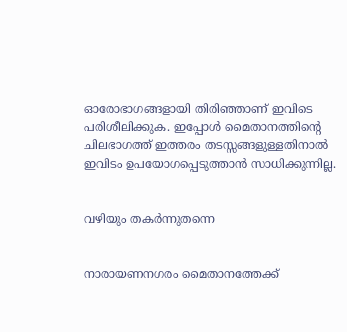ഓരോഭാഗങ്ങളായി തിരിഞ്ഞാണ് ഇവിടെ പരിശീലിക്കുക. ഇപ്പോൾ മൈതാനത്തിന്റെ ചിലഭാഗത്ത് ഇത്തരം തടസ്സങ്ങളുള്ളതിനാൽ ഇവിടം ഉപയോഗപ്പെടുത്താൻ സാധിക്കുന്നില്ല.


വഴിയും തകർന്നുതന്നെ


നാരായണനഗരം മൈതാനത്തേക്ക്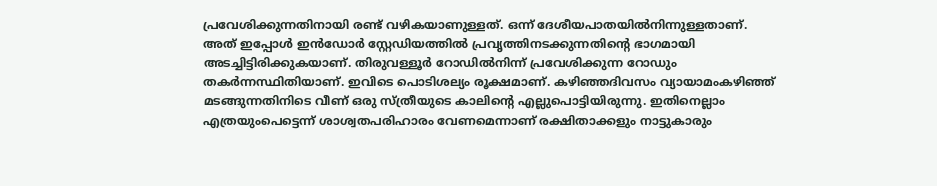പ്രവേശിക്കുന്നതിനായി രണ്ട് വഴികയാണുള്ളത്. ഒന്ന് ദേശീയപാതയിൽനിന്നുള്ളതാണ്. അത് ഇപ്പോൾ ഇൻഡോർ സ്റ്റേഡിയത്തിൽ പ്രവൃത്തിനടക്കുന്നതിന്റെ ഭാഗമായി അടച്ചിട്ടിരിക്കുകയാണ്. തിരുവള്ളൂർ റോഡിൽനിന്ന് പ്രവേശിക്കുന്ന റോഡും തകർന്നസ്ഥിതിയാണ്. ഇവിടെ പൊടിശല്യം രൂക്ഷമാണ്. കഴിഞ്ഞദിവസം വ്യായാമംകഴിഞ്ഞ് മടങ്ങുന്നതിനിടെ വീണ് ഒരു സ്ത്രീയുടെ കാലിന്റെ എല്ലുപൊട്ടിയിരുന്നു. ഇതിനെല്ലാം എത്രയുംപെട്ടെന്ന് ശാശ്വതപരിഹാരം വേണമെന്നാണ് രക്ഷിതാക്കളും നാട്ടുകാരും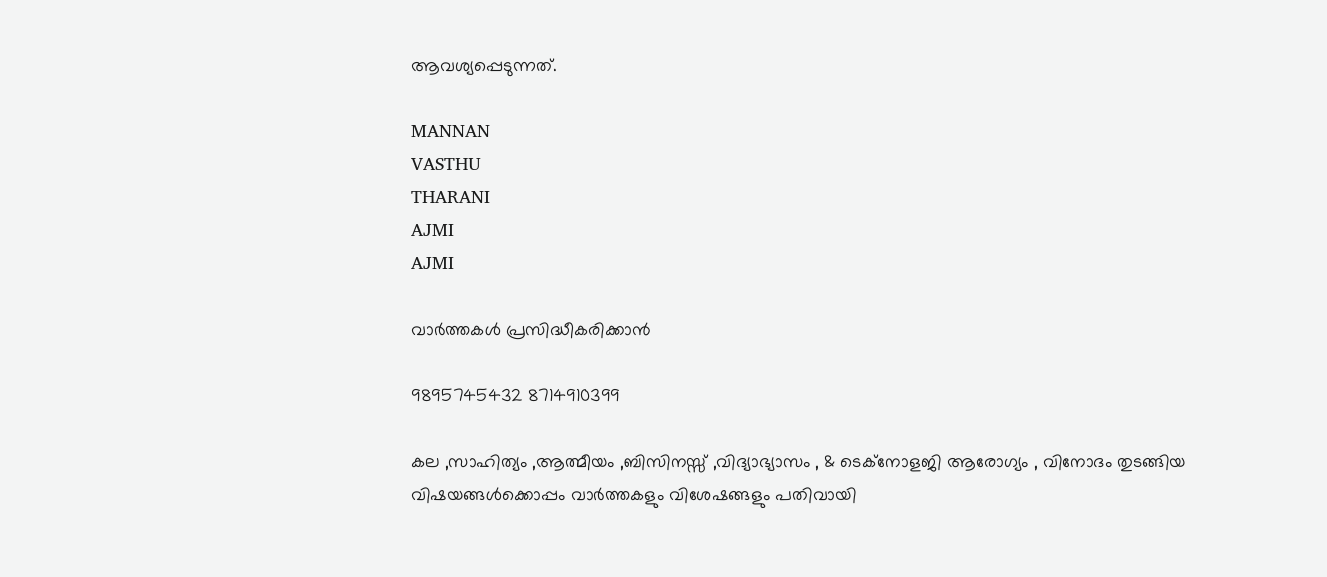ആവശ്യപ്പെടുന്നത്.

MANNAN
VASTHU
THARANI
AJMI
AJMI

വാർത്തകൾ പ്രസിദ്ധീകരിക്കാൻ

9895745432 8714910399

കല ,സാഹിത്യം ,ആത്മീയം ,ബിസിനസ്സ് ,വിദ്യാഭ്യാസം , & ടെക്‌നോളജി ആരോഗ്യം , വിനോദം തുടങ്ങിയ വിഷയങ്ങൾക്കൊപ്പം വാർത്തകളും വിശേഷങ്ങളും പതിവായി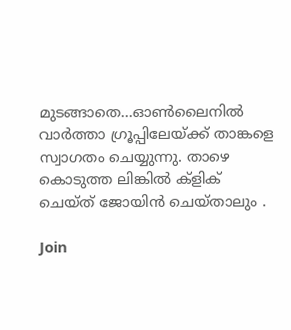മുടങ്ങാതെ...ഓൺലൈനിൽ വാർത്താ ഗ്രൂപ്പിലേയ്ക്ക് താങ്കളെ സ്വാഗതം ചെയ്യുന്നു. താഴെ കൊടുത്ത ലിങ്കിൽ ക്ളിക് ചെയ്‌ത്‌ ജോയിൻ ചെയ്‌താലും .

Join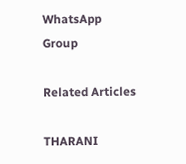WhatsApp Group

Related Articles

THARANI